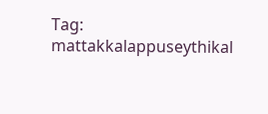Tag: mattakkalappuseythikal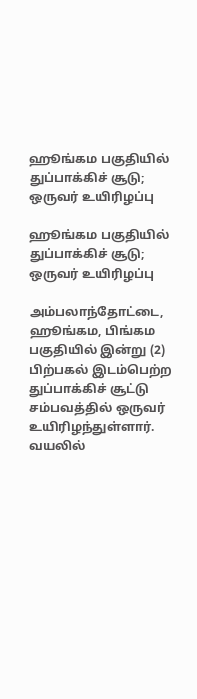ஹூங்கம பகுதியில் துப்பாக்கிச் சூடு; ஒருவர் உயிரிழப்பு

ஹூங்கம பகுதியில் துப்பாக்கிச் சூடு; ஒருவர் உயிரிழப்பு

அம்பலாந்தோட்டை, ஹூங்கம, பிங்கம பகுதியில் இன்று (2) பிற்பகல் இடம்பெற்ற துப்பாக்கிச் சூட்டு சம்பவத்தில் ஒருவர் உயிரிழந்துள்ளார். வயலில்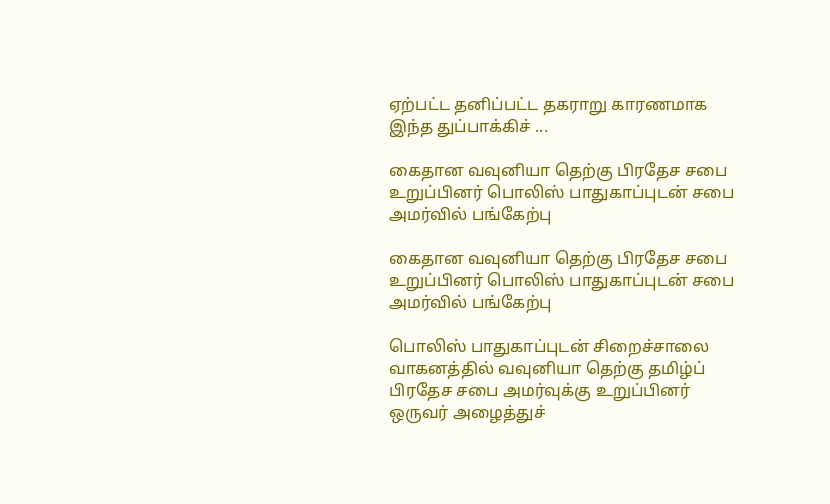ஏற்பட்ட தனிப்பட்ட தகராறு காரணமாக இந்த துப்பாக்கிச் ...

கைதான வவுனியா தெற்கு பிரதேச சபை உறுப்பினர் பொலிஸ் பாதுகாப்புடன் சபை அமர்வில் பங்கேற்பு

கைதான வவுனியா தெற்கு பிரதேச சபை உறுப்பினர் பொலிஸ் பாதுகாப்புடன் சபை அமர்வில் பங்கேற்பு

பொலிஸ் பாதுகாப்புடன் சிறைச்சாலை வாகனத்தில் வவுனியா தெற்கு தமிழ்ப் பிரதேச சபை அமர்வுக்கு உறுப்பினர் ஒருவர் அழைத்துச்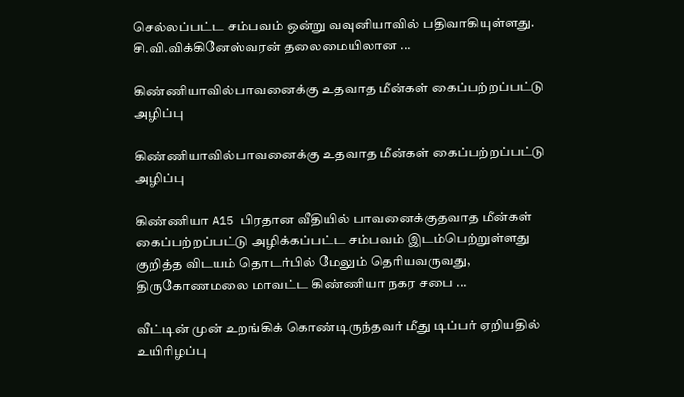செல்லப்பட்ட சம்பவம் ஒன்று வவுனியாவில் பதிவாகியுள்ளது. சி.வி.விக்கினேஸ்வரன் தலைமையிலான ...

கிண்ணியாவில்பாவனைக்கு உதவாத மீன்கள் கைப்பற்றப்பட்டு அழிப்பு

கிண்ணியாவில்பாவனைக்கு உதவாத மீன்கள் கைப்பற்றப்பட்டு அழிப்பு

கிண்ணியா A15 பிரதான வீதியில் பாவனைக்குதவாத மீன்கள் கைப்பற்றப்பட்டு அழிக்கப்பட்ட சம்பவம் இடம்பெற்றுள்ளது குறித்த விடயம் தொடர்பில் மேலும் தெரியவருவது, திருகோணமலை மாவட்ட கிண்ணியா நகர சபை ...

வீட்டின் முன் உறங்கிக் கொண்டிருந்தவர் மீது டிப்பர் ஏறியதில் உயிரிழப்பு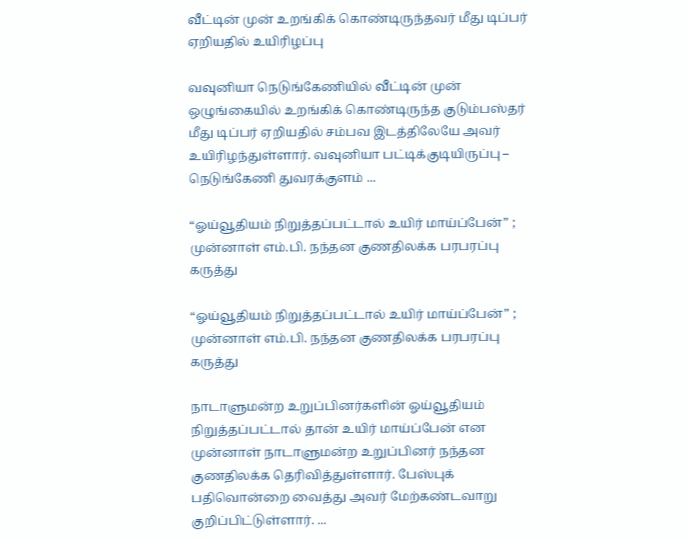வீட்டின் முன் உறங்கிக் கொண்டிருந்தவர் மீது டிப்பர் ஏறியதில் உயிரிழப்பு

வவுனியா நெடுங்கேணியில் வீட்டின் முன் ஒழுங்கையில் உறங்கிக் கொண்டிருந்த குடும்பஸ்தர் மீது டிப்பர் ஏறியதில் சம்பவ இடத்திலேயே அவர் உயிரிழந்துள்ளார். வவுனியா பட்டிக்குடியிருப்பு – நெடுங்கேணி துவரக்குளம் ...

“ஓய்வூதியம் நிறுத்தப்பட்டால் உயிர் மாய்ப்பேன்” ; முன்னாள் எம்.பி. நந்தன குணதிலக்க பரபரப்பு கருத்து

“ஓய்வூதியம் நிறுத்தப்பட்டால் உயிர் மாய்ப்பேன்” ; முன்னாள் எம்.பி. நந்தன குணதிலக்க பரபரப்பு கருத்து

நாடாளுமன்ற உறுப்பினர்களின் ஓய்வூதியம் நிறுத்தப்பட்டால் தான் உயிர் மாய்ப்பேன் என முன்னாள் நாடாளுமன்ற உறுப்பினர் நந்தன குணதிலக்க தெரிவித்துள்ளார். பேஸ்புக் பதிவொன்றை வைத்து அவர் மேற்கண்டவாறு குறிப்பிட்டுள்ளார். ...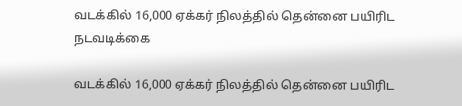வடக்கில் 16,000 ஏக்கர் நிலத்தில் தென்னை பயிரிட நடவடிக்கை

வடக்கில் 16,000 ஏக்கர் நிலத்தில் தென்னை பயிரிட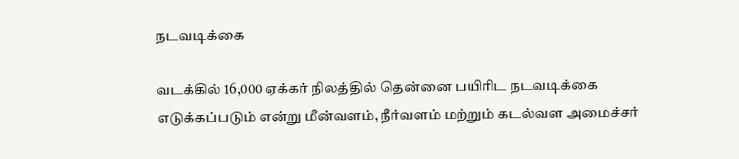நடவடிக்கை

வடக்கில் 16,000 ஏக்கர் நிலத்தில் தென்னை பயிரிட நடவடிக்கை எடுக்கப்படும் என்று மீன்வளம், நீர்வளம் மற்றும் கடல்வள அமைச்சர்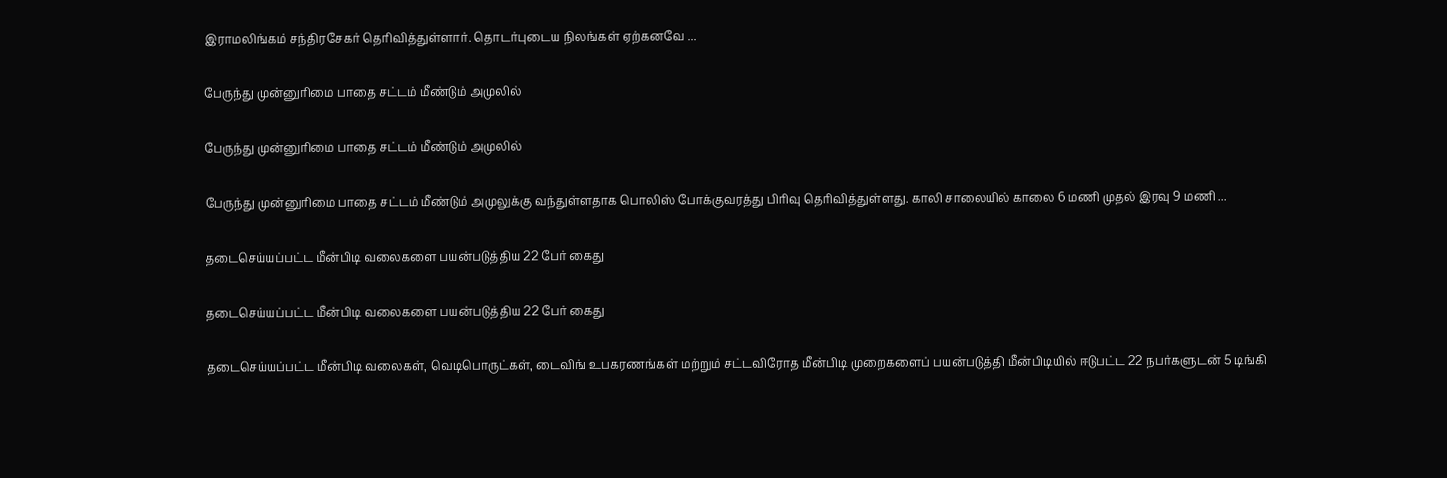இராமலிங்கம் சந்திரசேகர் தெரிவித்துள்ளார். தொடர்புடைய நிலங்கள் ஏற்கனவே ...

பேருந்து முன்னுரிமை பாதை சட்டம் மீண்டும் அமுலில்

பேருந்து முன்னுரிமை பாதை சட்டம் மீண்டும் அமுலில்

பேருந்து முன்னுரிமை பாதை சட்டம் மீண்டும் அமுலுக்கு வந்துள்ளதாக பொலிஸ் போக்குவரத்து பிரிவு தெரிவித்துள்ளது. காலி சாலையில் காலை 6 மணி முதல் இரவு 9 மணி ...

தடைசெய்யப்பட்ட மீன்பிடி வலைகளை பயன்படுத்திய 22 பேர் கைது

தடைசெய்யப்பட்ட மீன்பிடி வலைகளை பயன்படுத்திய 22 பேர் கைது

தடைசெய்யப்பட்ட மீன்பிடி வலைகள், வெடிபொருட்கள், டைவிங் உபகரணங்கள் மற்றும் சட்டவிரோத மீன்பிடி முறைகளைப் பயன்படுத்தி மீன்பிடியில் ஈடுபட்ட 22 நபர்களுடன் 5 டிங்கி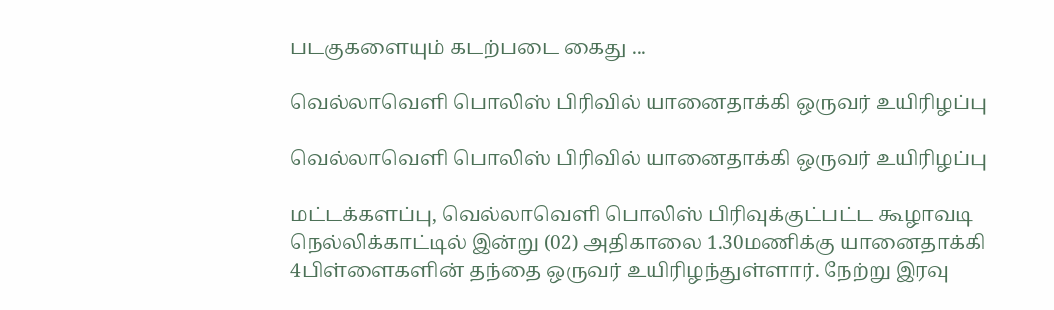படகுகளையும் கடற்படை கைது ...

வெல்லாவெளி பொலிஸ் பிரிவில் யானைதாக்கி ஒருவர் உயிரிழப்பு

வெல்லாவெளி பொலிஸ் பிரிவில் யானைதாக்கி ஒருவர் உயிரிழப்பு

மட்டக்களப்பு, வெல்லாவெளி பொலிஸ் பிரிவுக்குட்பட்ட கூழாவடி நெல்லிக்காட்டில் இன்று (02) அதிகாலை 1.30மணிக்கு யானைதாக்கி 4பிள்ளைகளின் தந்தை ஒருவர் உயிரிழந்துள்ளார். நேற்று இரவு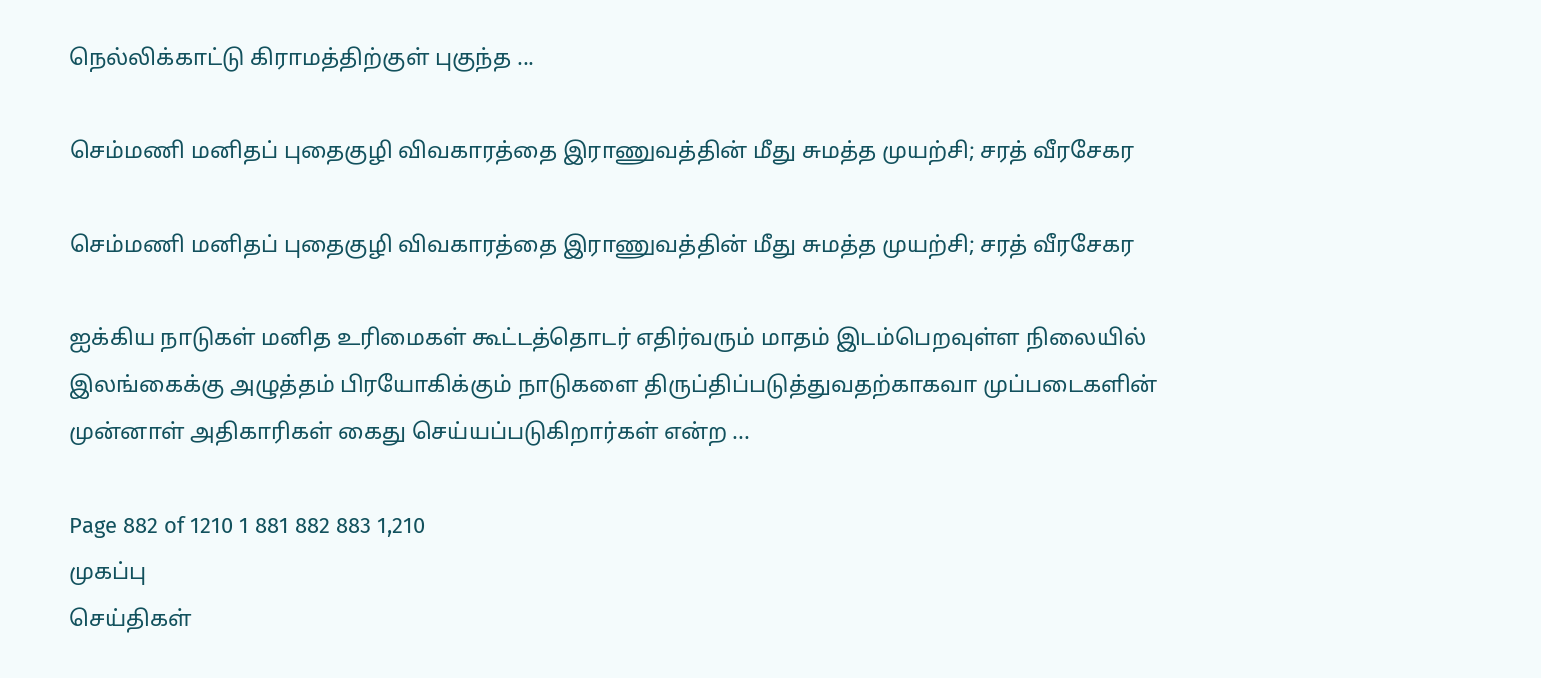நெல்லிக்காட்டு கிராமத்திற்குள் புகுந்த ...

செம்மணி மனிதப் புதைகுழி விவகாரத்தை இராணுவத்தின் மீது சுமத்த முயற்சி; சரத் வீரசேகர

செம்மணி மனிதப் புதைகுழி விவகாரத்தை இராணுவத்தின் மீது சுமத்த முயற்சி; சரத் வீரசேகர

ஐக்கிய நாடுகள் மனித உரிமைகள் கூட்டத்தொடர் எதிர்வரும் மாதம் இடம்பெறவுள்ள நிலையில் இலங்கைக்கு அழுத்தம் பிரயோகிக்கும் நாடுகளை திருப்திப்படுத்துவதற்காகவா முப்படைகளின் முன்னாள் அதிகாரிகள் கைது செய்யப்படுகிறார்கள் என்ற ...

Page 882 of 1210 1 881 882 883 1,210
முகப்பு
செய்திகள்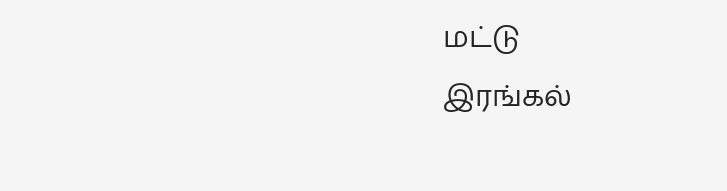மட்டு
இரங்கல்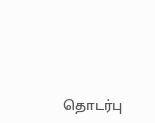தொடர்பு